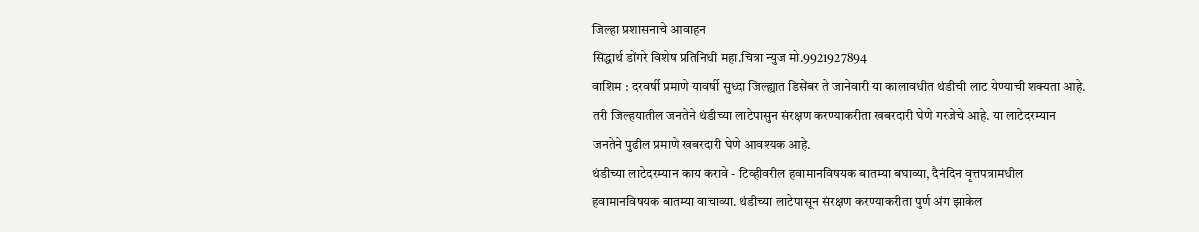जिल्हा प्रशासनाचे आवाहन
सिद्धार्थ डोंगरे विशेष प्रतिनिधी महा.चित्रा न्युज मो.9921927894
वाशिम : दरवर्षी प्रमाणे यावर्षी सुध्दा जिल्ह्यात डिसेंबर ते जानेवारी या कालावधीत थंडीची लाट येण्याची शक्यता आहे. तरी जिल्हयातील जनतेने थंडीच्या लाटेपासुन संरक्षण करण्याकरीता खबरदारी घेणे गरजेचे आहे. या लाटेदरम्यान जनतेने पुढील प्रमाणे खबरदारी घेणे आवश्यक आहे.
थंडीच्या लाटेदरम्यान काय करावे - टिव्हीवरील हवामानविषयक बातम्या बघाव्या, दैनंदिन वृत्तपत्रामधील हवामानविषयक बातम्या वाचाव्या. थंडीच्या लाटेपासून संरक्षण करण्याकरीता पुर्ण अंग झाकेल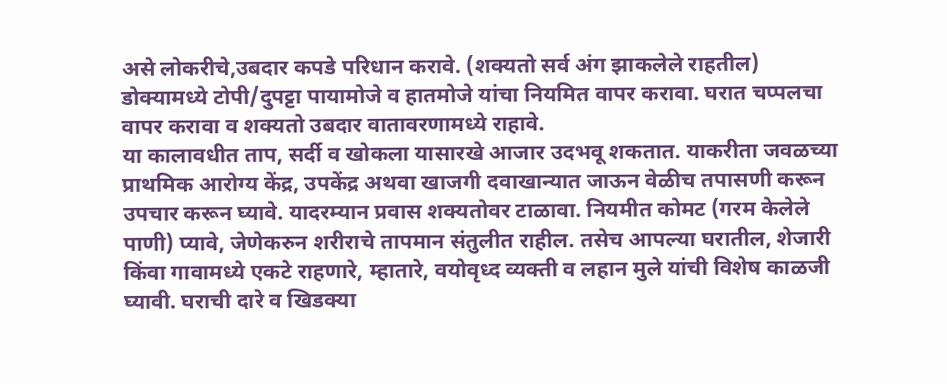असे लोकरीचे,उबदार कपडे परिधान करावे. (शक्यतो सर्व अंग झाकलेले राहतील) डोक्यामध्ये टोपी/दुपट्टा पायामोजे व हातमोजे यांचा नियमित वापर करावा. घरात चप्पलचा वापर करावा व शक्यतो उबदार वातावरणामध्ये राहावे.
या कालावधीत ताप, सर्दी व खोकला यासारखे आजार उदभवू शकतात. याकरीता जवळच्या प्राथमिक आरोग्य केंद्र, उपकेंद्र अथवा खाजगी दवाखान्यात जाऊन वेळीच तपासणी करून उपचार करून घ्यावे. यादरम्यान प्रवास शक्यतोवर टाळावा. नियमीत कोमट (गरम केलेले पाणी) प्यावे, जेणेकरुन शरीराचे तापमान संतुलीत राहील. तसेच आपल्या घरातील, शेजारी किंवा गावामध्ये एकटे राहणारे, म्हातारे, वयोवृध्द व्यक्ती व लहान मुले यांची विशेष काळजी घ्यावी. घराची दारे व खिडक्या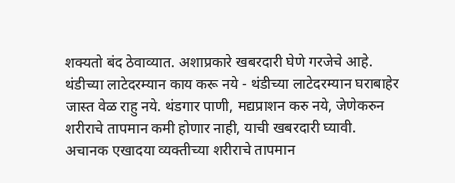शक्यतो बंद ठेवाव्यात. अशाप्रकारे खबरदारी घेणे गरजेचे आहे.
थंडीच्या लाटेदरम्यान काय करू नये - थंडीच्या लाटेदरम्यान घराबाहेर जास्त वेळ राहु नये. थंडगार पाणी, मद्यप्राशन करु नये, जेणेकरुन शरीराचे तापमान कमी होणार नाही, याची खबरदारी घ्यावी. अचानक एखादया व्यक्तीच्या शरीराचे तापमान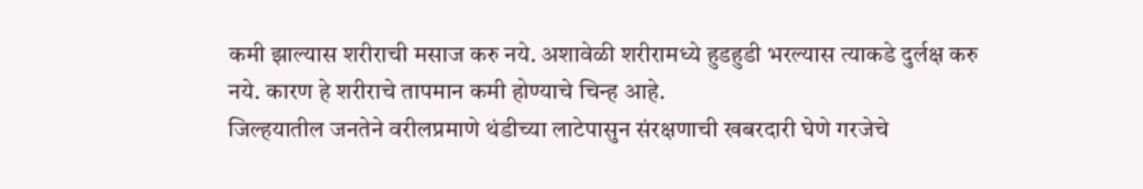कमी झाल्यास शरीराची मसाज करु नये. अशावेळी शरीरामध्ये हुडहुडी भरल्यास त्याकडे दुर्लक्ष करु नये. कारण हे शरीराचे तापमान कमी होण्याचे चिन्ह आहे.
जिल्हयातील जनतेने वरीलप्रमाणे थंडीच्या लाटेपासुन संरक्षणाची खबरदारी घेणे गरजेचे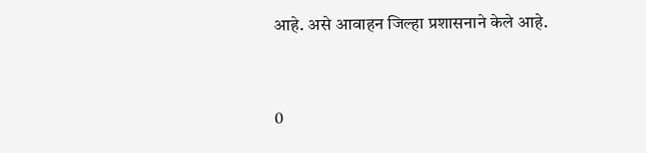आहे. असे आवाहन जिल्हा प्रशासनाने केले आहे.


0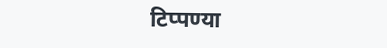टिप्पण्या